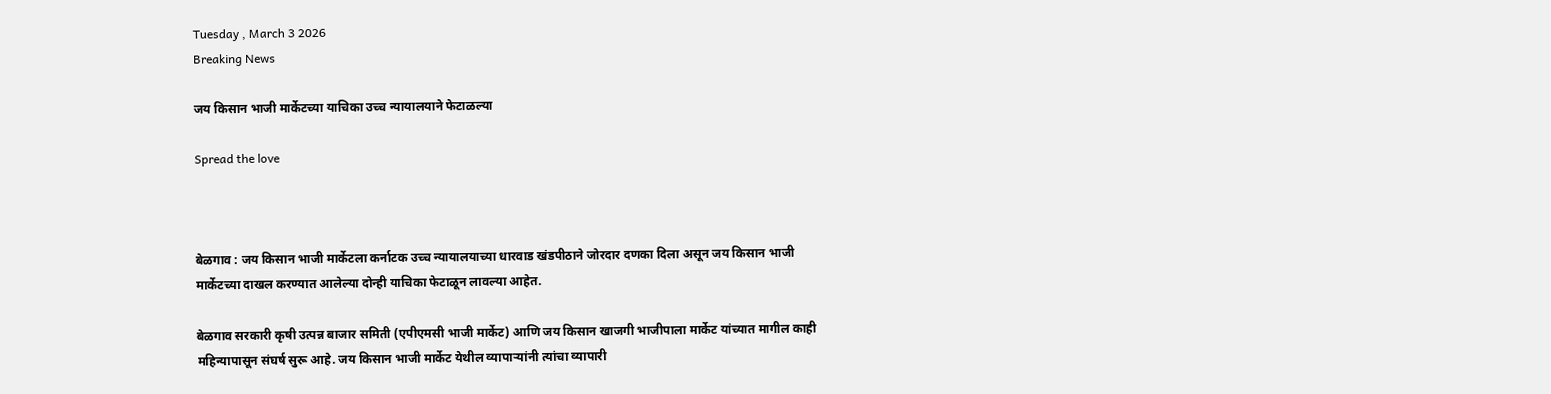Tuesday , March 3 2026
Breaking News

जय किसान भाजी मार्केटच्या याचिका उच्च न्यायालयाने फेटाळल्या

Spread the love



बेळगाव : जय किसान भाजी मार्केटला कर्नाटक उच्च न्यायालयाच्या धारवाड खंडपीठाने जोरदार दणका दिला असून जय किसान भाजी मार्केटच्या दाखल करण्यात आलेल्या दोन्ही याचिका फेटाळून लावल्या आहेत.

बेळगाव सरकारी कृषी उत्पन्न बाजार समिती (एपीएमसी भाजी मार्केट) आणि जय किसान खाजगी भाजीपाला मार्केट यांच्यात मागील काही महिन्यापासून संघर्ष सुरू आहे. जय किसान भाजी मार्केट येथील व्यापाऱ्यांनी त्यांचा व्यापारी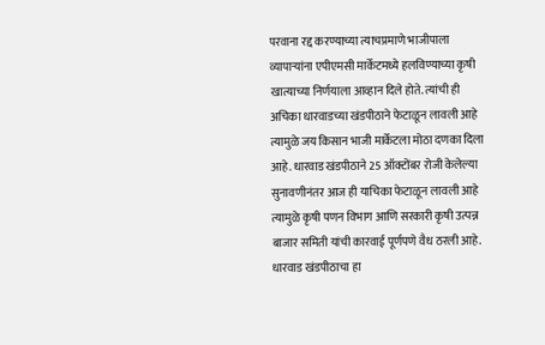परवाना रद्द करण्याच्या त्याचप्रमाणे भाजीपाला व्यापाऱ्यांना एपीएमसी मार्केटमध्ये हलविण्याच्या कृषी खात्याच्या निर्णयाला आव्हान दिले होते. त्यांची ही अचिका धारवाडच्या खंडपीठाने फेटाळून लावली आहे त्यामुळे जय किसान भाजी मार्केटला मोठा दणका दिला आहे. धारवाड खंडपीठाने 25 ऑक्टोंबर रोजी केलेल्या सुनावणीनंतर आज ही याचिका फेटाळून लावली आहे त्यामुळे कृषी पणन विभाग आणि सरकारी कृषी उत्पन्न बाजार समिती यांची कारवाई पूर्णपणे वैध ठरली आहे. धारवाड खंडपीठाचा हा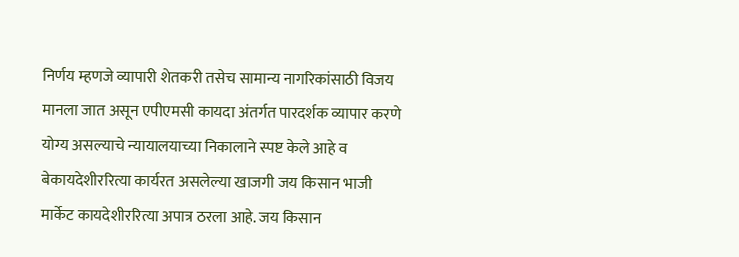निर्णय म्हणजे व्यापारी शेतकरी तसेच सामान्य नागरिकांसाठी विजय मानला जात असून एपीएमसी कायदा अंतर्गत पारदर्शक व्यापार करणे योग्य असल्याचे न्यायालयाच्या निकालाने स्पष्ट केले आहे व बेकायदेशीररित्या कार्यरत असलेल्या खाजगी जय किसान भाजी मार्केट कायदेशीररित्या अपात्र ठरला आहे. जय किसान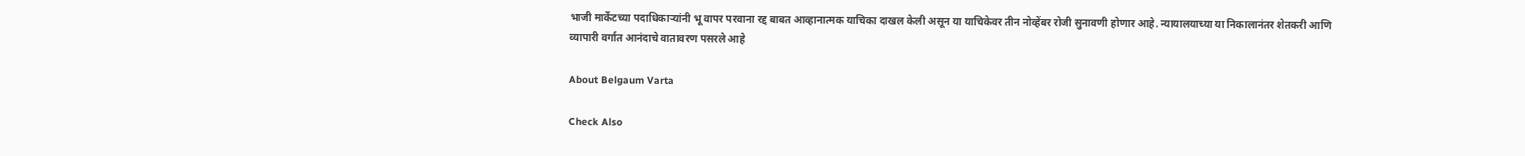भाजी मार्केटच्या पदाधिकाऱ्यांनी भू वापर परवाना रद्द बाबत आव्हानात्मक याचिका दाखल केली असून या याचिकेवर तीन नोव्हेंबर रोजी सुनावणी होणार आहे. न्यायालयाच्या या निकालानंतर शेतकरी आणि व्यापारी वर्गात आनंदाचे वातावरण पसरले आहे

About Belgaum Varta

Check Also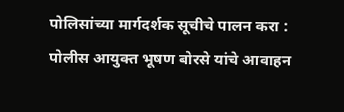पोलिसांच्या मार्गदर्शक सूचीचे पालन करा : पोलीस आयुक्त भूषण बोरसे यांचे आवाहन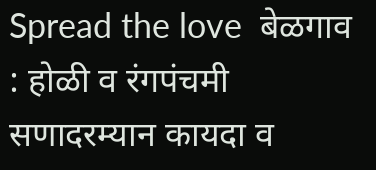Spread the love  बेळगाव : होळी व रंगपंचमी सणादरम्यान कायदा व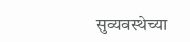सुव्यवस्थेच्या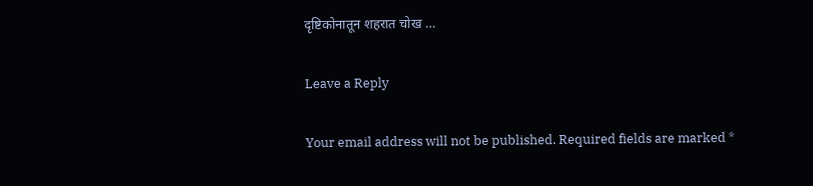दृष्टिकोनातून शहरात चोख …

Leave a Reply

Your email address will not be published. Required fields are marked *